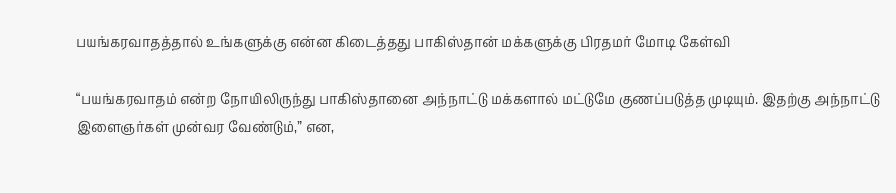பயங்கரவாதத்தால் உங்களுக்கு என்ன கிடைத்தது பாகிஸ்தான் மக்களுக்கு பிரதமர் மோடி கேள்வி

“பயங்கரவாதம் என்ற நோயிலிருந்து பாகிஸ்தானை அந்நாட்டு மக்களால் மட்டுமே குணப்படுத்த முடியும். இதற்கு அந்நாட்டு இளைஞர்கள் முன்வர வேண்டும்,” என,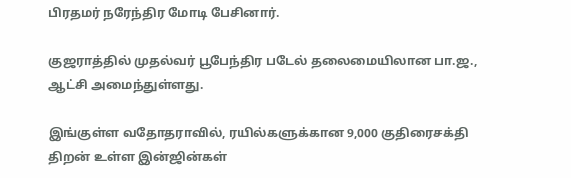பிரதமர் நரேந்திர மோடி பேசினார்.

குஜராத்தில் முதல்வர் பூபேந்திர படேல் தலைமையிலான பா.ஜ., ஆட்சி அமைந்துள்ளது.

இங்குள்ள வதோதராவில், ரயில்களுக்கான 9,000 குதிரைசக்தி திறன் உள்ள இன்ஜின்கள்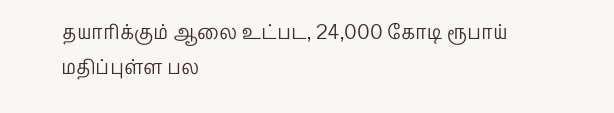தயாரிக்கும் ஆலை உட்பட, 24,000 கோடி ரூபாய் மதிப்புள்ள பல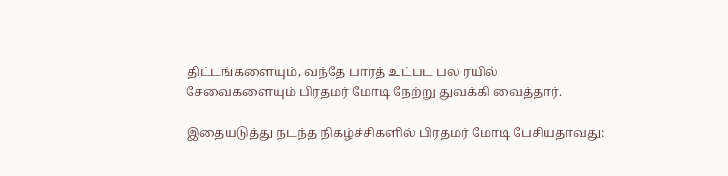திட்டங்களையும், வந்தே பாரத் உட்பட பல ரயில் சேவைகளையும் பிரதமர் மோடி நேற்று துவக்கி வைத்தார்.

இதையடுத்து நடந்த நிகழ்ச்சிகளில் பிரதமர் மோடி பேசியதாவது: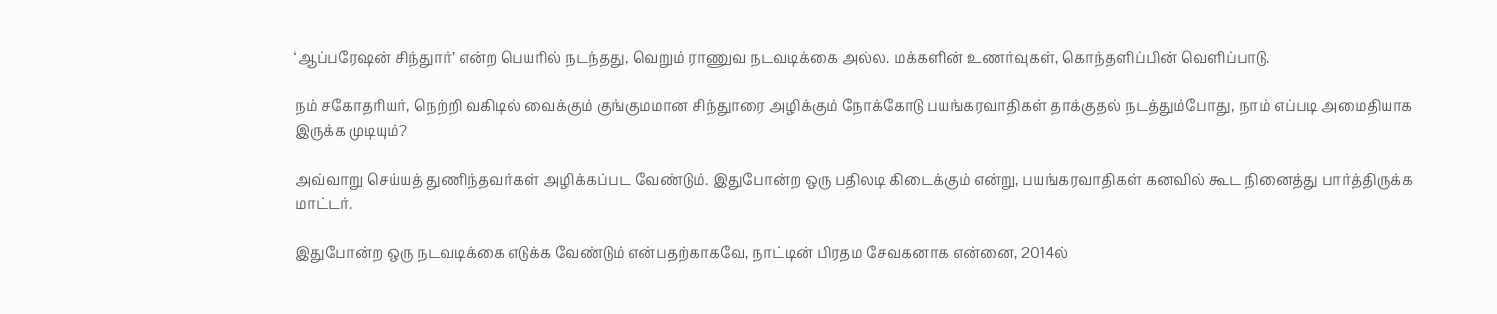‘ஆப்பரேஷன் சிந்துார்’ என்ற பெயரில் நடந்தது, வெறும் ராணுவ நடவடிக்கை அல்ல. மக்களின் உணர்வுகள், கொந்தளிப்பின் வெளிப்பாடு.

நம் சகோதரியர், நெற்றி வகிடில் வைக்கும் குங்குமமான சிந்துாரை அழிக்கும் நோக்கோடு பயங்கரவாதிகள் தாக்குதல் நடத்தும்போது, நாம் எப்படி அமைதியாக இருக்க முடியும்?

அவ்வாறு செய்யத் துணிந்தவர்கள் அழிக்கப்பட வேண்டும். இதுபோன்ற ஒரு பதிலடி கிடைக்கும் என்று, பயங்கரவாதிகள் கனவில் கூட நினைத்து பார்த்திருக்க மாட்டர்.

இதுபோன்ற ஒரு நடவடிக்கை எடுக்க வேண்டும் என்பதற்காகவே, நாட்டின் பிரதம சேவகனாக என்னை, 2014ல்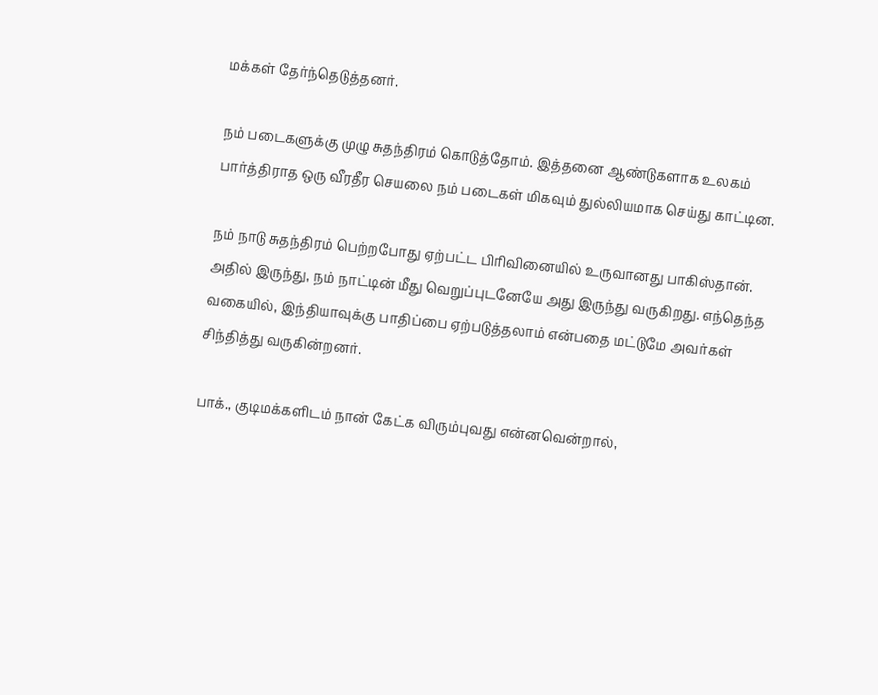மக்கள் தேர்ந்தெடுத்தனர்.

நம் படைகளுக்கு முழு சுதந்திரம் கொடுத்தோம். இத்தனை ஆண்டுகளாக உலகம் பார்த்திராத ஒரு வீரதீர செயலை நம் படைகள் மிகவும் துல்லியமாக செய்து காட்டின.

நம் நாடு சுதந்திரம் பெற்றபோது ஏற்பட்ட பிரிவினையில் உருவானது பாகிஸ்தான். அதில் இருந்து, நம் நாட்டின் மீது வெறுப்புடனேயே அது இருந்து வருகிறது. எந்தெந்த வகையில், இந்தியாவுக்கு பாதிப்பை ஏற்படுத்தலாம் என்பதை மட்டுமே அவர்கள் சிந்தித்து வருகின்றனர்.

பாக்., குடிமக்களிடம் நான் கேட்க விரும்புவது என்னவென்றால்,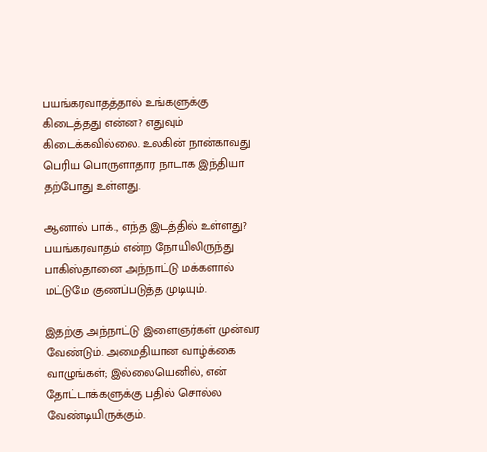பயங்கரவாதத்தால் உங்களுக்கு கிடைத்தது என்ன? எதுவும் கிடைக்கவில்லை. உலகின் நான்காவது பெரிய பொருளாதார நாடாக இந்தியா தற்போது உள்ளது.

ஆனால் பாக்., எந்த இடத்தில் உள்ளது? பயங்கரவாதம் என்ற நோயிலிருந்து பாகிஸ்தானை அந்நாட்டு மக்களால் மட்டுமே குணப்படுத்த முடியும்.

இதற்கு அந்நாட்டு இளைஞர்கள் முன்வர வேண்டும். அமைதியான வாழ்க்கை வாழுங்கள்; இல்லையெனில், என் தோட்டாக்களுக்கு பதில் சொல்ல வேண்டியிருக்கும்.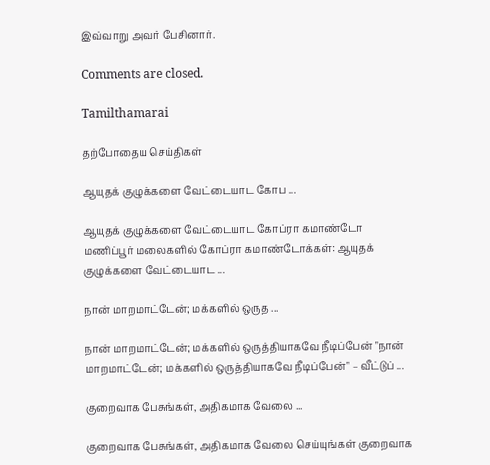இவ்வாறு அவர் பேசினார்.

Comments are closed.

Tamilthamarai

தற்போதைய செய்திகள்

ஆயுதக் குழுக்களை வேட்டையாட கோப ...

ஆயுதக் குழுக்களை வேட்டையாட கோப்ரா கமாண்டோ மணிப்பூர் மலைகளில் கோப்ரா கமாண்டோக்கள்: ஆயுதக் குழுக்களை வேட்டையாட ...

நான் மாறமாட்டேன்; மக்களில் ஒருத ...

நான் மாறமாட்டேன்; மக்களில் ஒருத்தியாகவே நீடிப்பேன் "நான் மாறமாட்டேன்; மக்களில் ஒருத்தியாகவே நீடிப்பேன்" – வீட்டுப் ...

குறைவாக பேசுங்கள், அதிகமாக வேலை ...

குறைவாக பேசுங்கள், அதிகமாக வேலை செய்யுங்கள் குறைவாக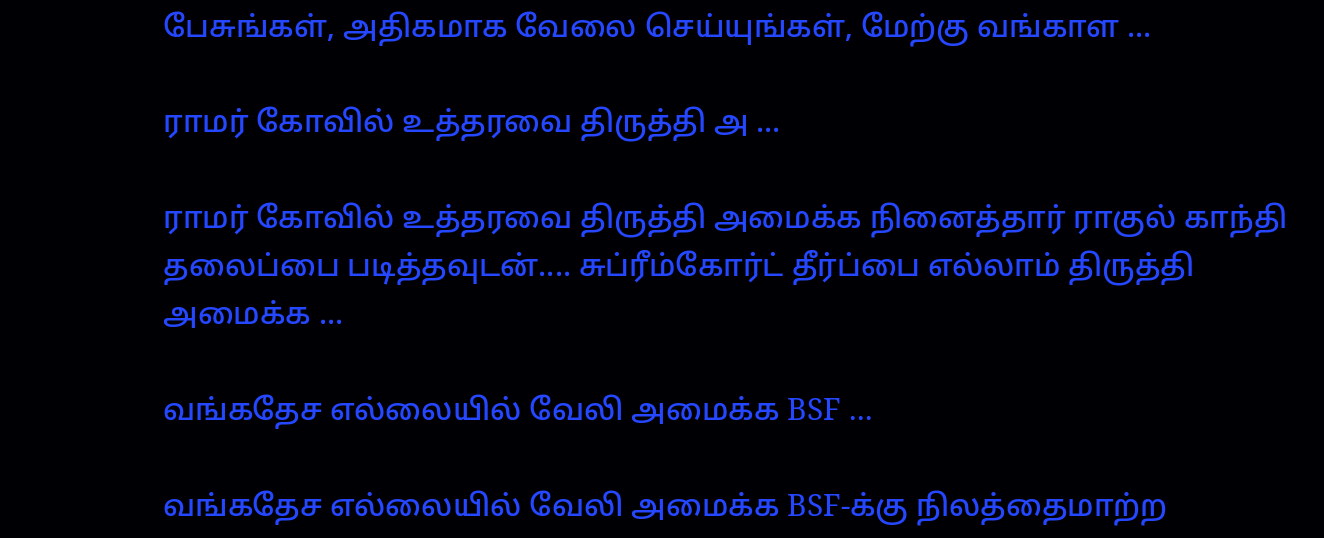பேசுங்கள், அதிகமாக வேலை செய்யுங்கள், மேற்கு வங்காள ...

ராமர் கோவில் உத்தரவை திருத்தி அ ...

ராமர் கோவில் உத்தரவை திருத்தி அமைக்க நினைத்தார் ராகுல் காந்தி தலைப்பை படித்தவுடன்.... சுப்ரீம்கோர்ட் தீர்ப்பை எல்லாம் திருத்தி அமைக்க ...

வங்கதேச எல்லையில் வேலி அமைக்க BSF ...

வங்கதேச எல்லையில் வேலி அமைக்க BSF-க்கு நிலத்தைமாற்ற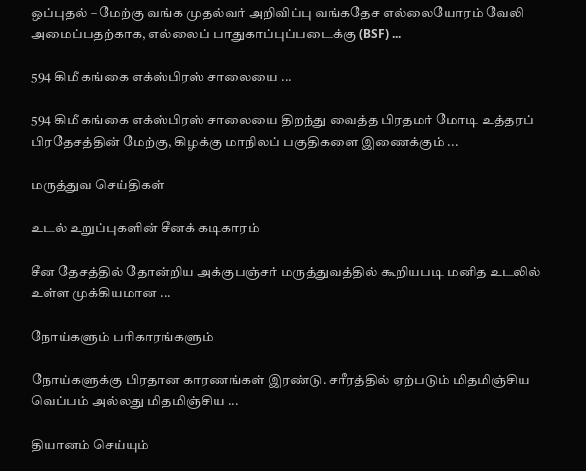ஒப்புதல் – மேற்கு வங்க முதல்வர் அறிவிப்பு வங்கதேச எல்லையோரம் வேலி அமைப்பதற்காக, எல்லைப் பாதுகாப்புப்படைக்கு (BSF) ...

594 கிமீ கங்கை எக்ஸ்பிரஸ் சாலையை ...

594 கிமீ கங்கை எக்ஸ்பிரஸ் சாலையை திறந்து வைத்த பிரதமர் மோடி உத்தரப் பிரதேசத்தின் மேற்கு, கிழக்கு மாநிலப் பகுதிகளை இணைக்கும் ...

மருத்துவ செய்திகள்

உடல் உறுப்புகளின் சீனக் கடிகாரம்

சீன தேசத்தில் தோன்றிய அக்குபஞ்சர் மருத்துவத்தில் கூறியபடி மனித உடலில் உள்ள முக்கியமான ...

நோய்களும் பரிகாரங்களும்

நோய்களுக்கு பிரதான காரணங்கள் இரண்டு. சரீரத்தில் ஏற்படும் மிதமிஞ்சிய வெப்பம் அல்லது மிதமிஞ்சிய ...

தியானம் செய்யும்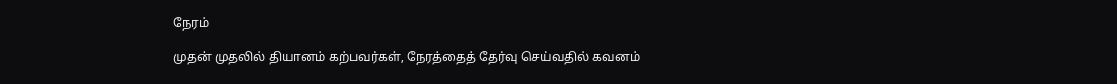நேரம்

முதன் முதலில் தியானம் கற்பவர்கள், நேரத்தைத் தேர்வு செய்வதில் கவனம்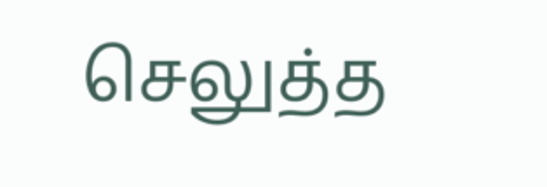செலுத்த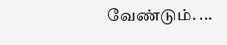வேண்டும். ...